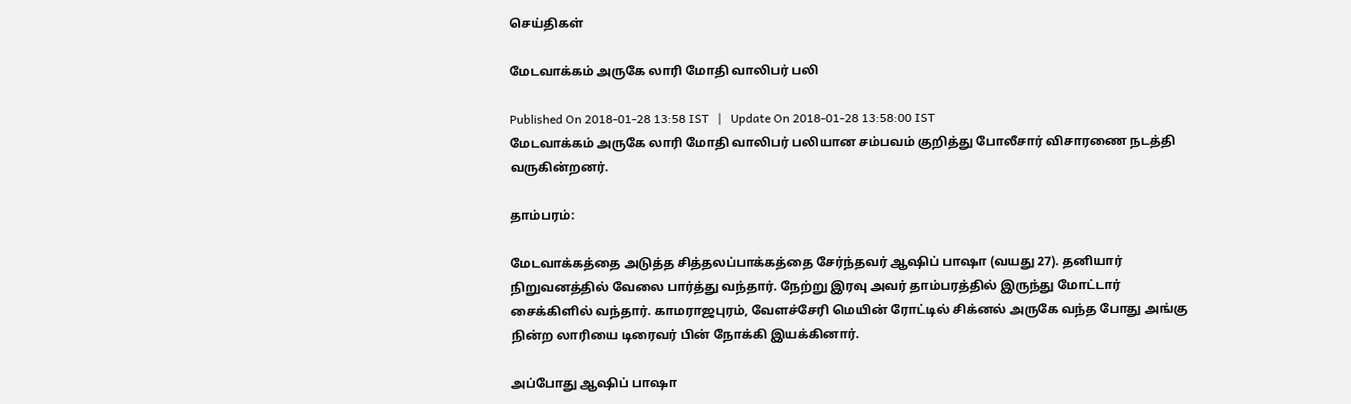செய்திகள்

மேடவாக்கம் அருகே லாரி மோதி வாலிபர் பலி

Published On 2018-01-28 13:58 IST   |   Update On 2018-01-28 13:58:00 IST
மேடவாக்கம் அருகே லாரி மோதி வாலிபர் பலியான சம்பவம் குறித்து போலீசார் விசாரணை நடத்தி வருகின்றனர்.

தாம்பரம்:

மேடவாக்கத்தை அடுத்த சித்தலப்பாக்கத்தை சேர்ந்தவர் ஆஷிப் பாஷா (வயது 27). தனியார் நிறுவனத்தில் வேலை பார்த்து வந்தார். நேற்று இரவு அவர் தாம்பரத்தில் இருந்து மோட்டார் சைக்கிளில் வந்தார். காமராஜபுரம், வேளச்சேரி மெயின் ரோட்டில் சிக்னல் அருகே வந்த போது அங்கு நின்ற லாரியை டிரைவர் பின் நோக்கி இயக்கினார்.

அப்போது ஆஷிப் பாஷா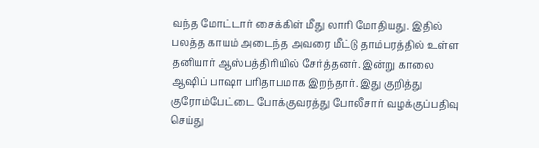வந்த மோட்டார் சைக்கிள் மீது லாரி மோதியது. இதில் பலத்த காயம் அடைந்த அவரை மீட்டு தாம்பரத்தில் உள்ள தனியார் ஆஸ்பத்திரியில் சேர்த்தனர். இன்று காலை ஆஷிப் பாஷா பரிதாபமாக இறந்தார். இது குறித்து குரோம்பேட்டை போக்குவரத்து போலீசார் வழக்குப்பதிவு செய்து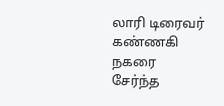லாரி டிரைவர் கண்ணகி நகரை சேர்ந்த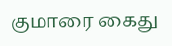குமாரை கைது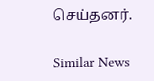செய்தனர்.

Similar News